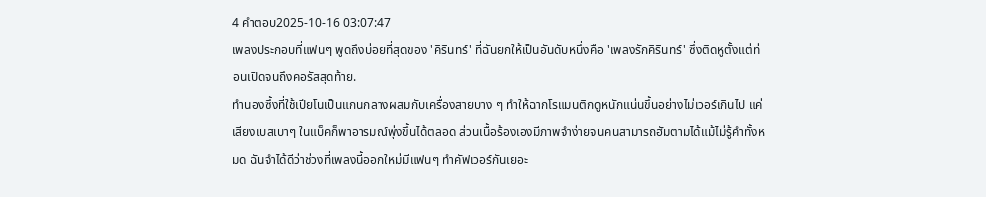4 คำตอบ2025-10-16 03:07:47
เพลงประกอบที่แฟนๆ พูดถึงบ่อยที่สุดของ 'คิรินทร์' ที่ฉันยกให้เป็นอันดับหนึ่งคือ 'เพลงรักคิรินทร์' ซึ่งติดหูตั้งแต่ท่อนเปิดจนถึงคอรัสสุดท้าย.
ทำนองซึ้งที่ใช้เปียโนเป็นแกนกลางผสมกับเครื่องสายบาง ๆ ทำให้ฉากโรแมนติกดูหนักแน่นขึ้นอย่างไม่เวอร์เกินไป แค่เสียงเบสเบาๆ ในแบ็คก็พาอารมณ์พุ่งขึ้นได้ตลอด ส่วนเนื้อร้องเองมีภาพจำง่ายจนคนสามารถฮัมตามได้แม้ไม่รู้คำทั้งหมด ฉันจำได้ดีว่าช่วงที่เพลงนี้ออกใหม่มีแฟนๆ ทำคัฟเวอร์กันเยอะ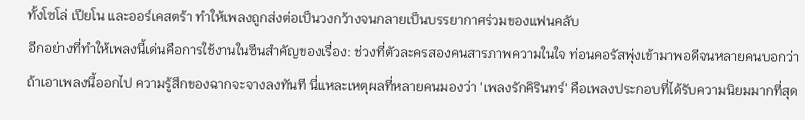ทั้งโซโล่ เปียโน และออร์เคสตร้า ทำให้เพลงถูกส่งต่อเป็นวงกว้างจนกลายเป็นบรรยากาศร่วมของแฟนคลับ
อีกอย่างที่ทำให้เพลงนี้เด่นคือการใช้งานในซีนสำคัญของเรื่อง: ช่วงที่ตัวละครสองคนสารภาพความในใจ ท่อนคอรัสพุ่งเข้ามาพอดีจนหลายคนบอกว่าถ้าเอาเพลงนี้ออกไป ความรู้สึกของฉากจะจางลงทันที นี่แหละเหตุผลที่หลายคนมองว่า 'เพลงรักคิรินทร์' คือเพลงประกอบที่ได้รับความนิยมมากที่สุด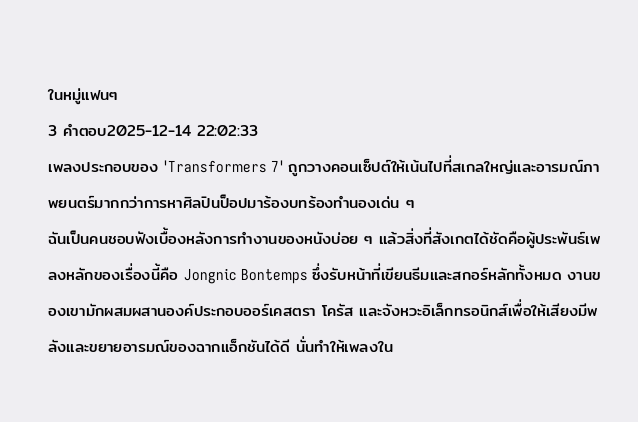ในหมู่แฟนๆ
3 คำตอบ2025-12-14 22:02:33
เพลงประกอบของ 'Transformers 7' ถูกวางคอนเซ็ปต์ให้เน้นไปที่สเกลใหญ่และอารมณ์ภาพยนตร์มากกว่าการหาศิลปินป็อปมาร้องบทร้องทำนองเด่น ๆ
ฉันเป็นคนชอบฟังเบื้องหลังการทำงานของหนังบ่อย ๆ แล้วสิ่งที่สังเกตได้ชัดคือผู้ประพันธ์เพลงหลักของเรื่องนี้คือ Jongnic Bontemps ซึ่งรับหน้าที่เขียนธีมและสกอร์หลักทั้งหมด งานของเขามักผสมผสานองค์ประกอบออร์เคสตรา โครัส และจังหวะอิเล็กทรอนิกส์เพื่อให้เสียงมีพลังและขยายอารมณ์ของฉากแอ็กชันได้ดี นั่นทำให้เพลงใน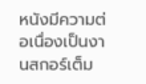หนังมีความต่อเนื่องเป็นงานสกอร์เต็ม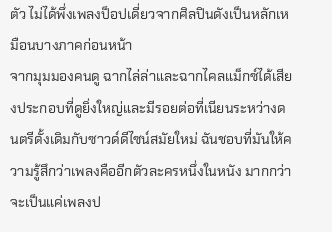ตัว ไม่ได้พึ่งเพลงป็อปเดี่ยวจากศิลปินดังเป็นหลักเหมือนบางภาคก่อนหน้า
จากมุมมองคนดู ฉากไล่ล่าและฉากไคลแม็กซ์ได้เสียงประกอบที่ดูยิ่งใหญ่และมีรอยต่อที่เนียนระหว่างดนตรีดั้งเดิมกับซาวด์ดีไซน์สมัยใหม่ ฉันชอบที่มันให้ความรู้สึกว่าเพลงคืออีกตัวละครหนึ่งในหนัง มากกว่าจะเป็นแค่เพลงป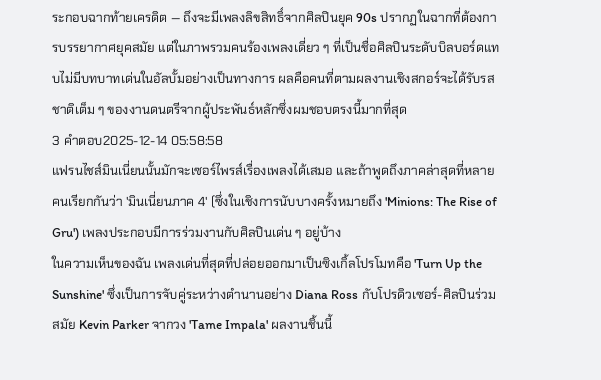ระกอบฉากท้ายเครดิต — ถึงจะมีเพลงลิขสิทธิ์จากศิลปินยุค 90s ปรากฏในฉากที่ต้องการบรรยากาศยุคสมัย แต่ในภาพรวมคนร้องเพลงเดี่ยว ๆ ที่เป็นชื่อศิลปินระดับบิลบอร์ดแทบไม่มีบทบาทเด่นในอัลบั้มอย่างเป็นทางการ ผลคือคนที่ตามผลงานเชิงสกอร์จะได้รับรสชาติเต็ม ๆ ของงานดนตรีจากผู้ประพันธ์หลักซึ่งผมชอบตรงนี้มากที่สุด
3 คำตอบ2025-12-14 05:58:58
แฟรนไชส์มินเนี่ยนนั้นมักจะเซอร์ไพรส์เรื่องเพลงได้เสมอ และถ้าพูดถึงภาคล่าสุดที่หลายคนเรียกกันว่า 'มินเนี่ยนภาค 4' (ซึ่งในเชิงการนับบางครั้งหมายถึง 'Minions: The Rise of Gru') เพลงประกอบมีการร่วมงานกับศิลปินเด่น ๆ อยู่บ้าง
ในความเห็นของฉัน เพลงเด่นที่สุดที่ปล่อยออกมาเป็นซิงเกิ้ลโปรโมทคือ 'Turn Up the Sunshine' ซึ่งเป็นการจับคู่ระหว่างตำนานอย่าง Diana Ross กับโปรดิวเซอร์-ศิลปินร่วมสมัย Kevin Parker จากวง 'Tame Impala' ผลงานชิ้นนี้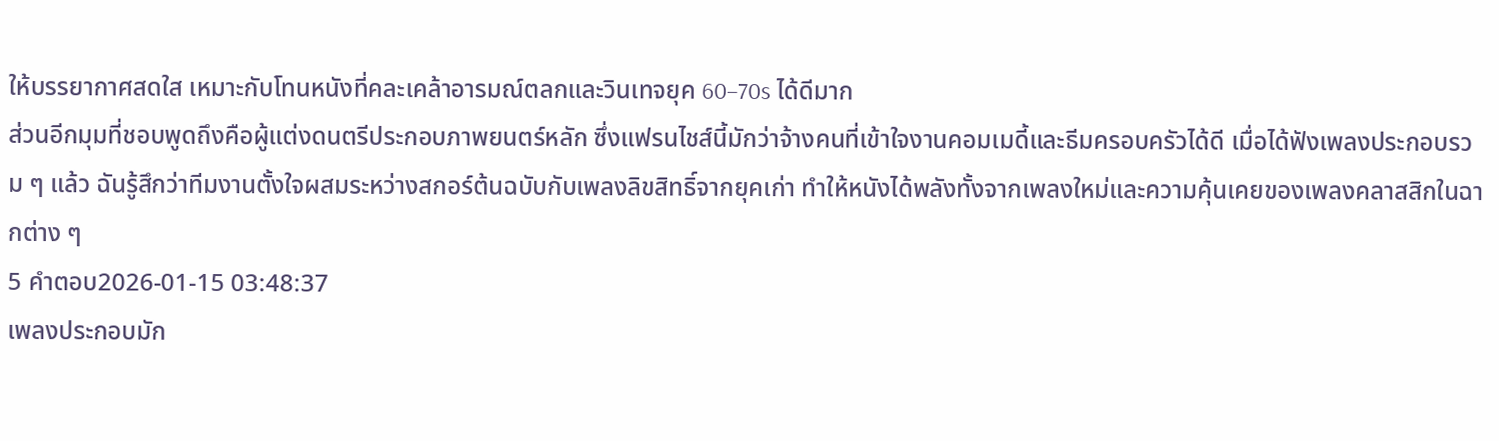ให้บรรยากาศสดใส เหมาะกับโทนหนังที่คละเคล้าอารมณ์ตลกและวินเทจยุค 60–70s ได้ดีมาก
ส่วนอีกมุมที่ชอบพูดถึงคือผู้แต่งดนตรีประกอบภาพยนตร์หลัก ซึ่งแฟรนไชส์นี้มักว่าจ้างคนที่เข้าใจงานคอมเมดี้และธีมครอบครัวได้ดี เมื่อได้ฟังเพลงประกอบรวม ๆ แล้ว ฉันรู้สึกว่าทีมงานตั้งใจผสมระหว่างสกอร์ต้นฉบับกับเพลงลิขสิทธิ์จากยุคเก่า ทำให้หนังได้พลังทั้งจากเพลงใหม่และความคุ้นเคยของเพลงคลาสสิกในฉากต่าง ๆ
5 คำตอบ2026-01-15 03:48:37
เพลงประกอบมัก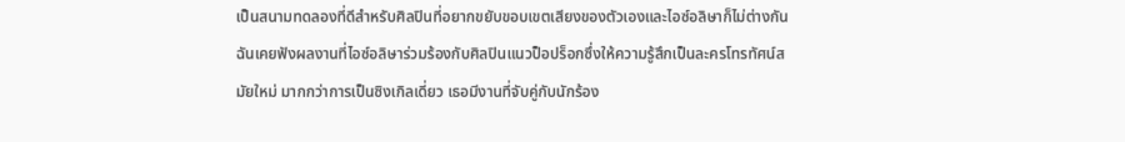เป็นสนามทดลองที่ดีสำหรับศิลปินที่อยากขยับขอบเขตเสียงของตัวเองและไอซ์อลิษาก็ไม่ต่างกัน
ฉันเคยฟังผลงานที่ไอซ์อลิษาร่วมร้องกับศิลปินแนวป็อปร็อกซึ่งให้ความรู้สึกเป็นละครโทรทัศน์สมัยใหม่ มากกว่าการเป็นซิงเกิลเดี่ยว เธอมีงานที่จับคู่กับนักร้อง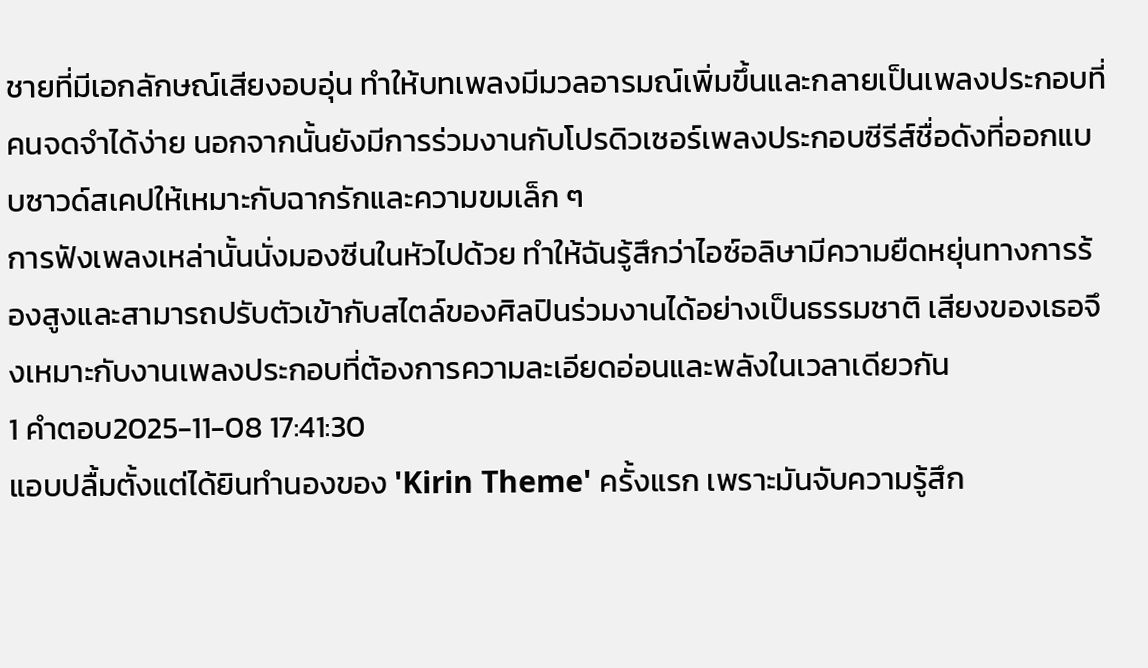ชายที่มีเอกลักษณ์เสียงอบอุ่น ทำให้บทเพลงมีมวลอารมณ์เพิ่มขึ้นและกลายเป็นเพลงประกอบที่คนจดจำได้ง่าย นอกจากนั้นยังมีการร่วมงานกับโปรดิวเซอร์เพลงประกอบซีรีส์ชื่อดังที่ออกแบบซาวด์สเคปให้เหมาะกับฉากรักและความขมเล็ก ๆ
การฟังเพลงเหล่านั้นนั่งมองซีนในหัวไปด้วย ทำให้ฉันรู้สึกว่าไอซ์อลิษามีความยืดหยุ่นทางการร้องสูงและสามารถปรับตัวเข้ากับสไตล์ของศิลปินร่วมงานได้อย่างเป็นธรรมชาติ เสียงของเธอจึงเหมาะกับงานเพลงประกอบที่ต้องการความละเอียดอ่อนและพลังในเวลาเดียวกัน
1 คำตอบ2025-11-08 17:41:30
แอบปลื้มตั้งแต่ได้ยินทำนองของ 'Kirin Theme' ครั้งแรก เพราะมันจับความรู้สึก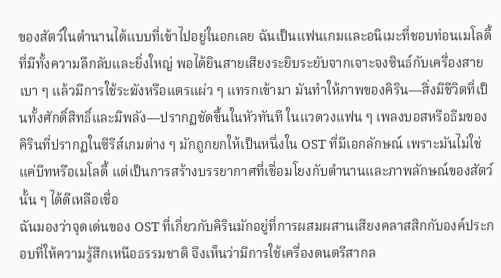ของสัตว์ในตำนานได้แบบที่เข้าไปอยู่ในอกเลย ฉันเป็นแฟนเกมและอนิเมะที่ชอบท่อนเมโลดี้ที่มีทั้งความลึกลับและยิ่งใหญ่ พอได้ยินสายเสียงระยิบระยับจากเจาะจงซินธ์กับเครื่องสายเบา ๆ แล้วมีการใช้ระฆังหรือแตรแผ่ว ๆ แทรกเข้ามา มันทำให้ภาพของคิริน—สิ่งมีชีวิตที่เป็นทั้งศักดิ์สิทธิ์และมีพลัง—ปรากฏชัดขึ้นในหัวทันที ในแวดวงแฟน ๆ เพลงบอสหรือธีมของคิรินที่ปรากฏในซีรีส์เกมต่าง ๆ มักถูกยกให้เป็นหนึ่งใน OST ที่มีเอกลักษณ์ เพราะมันไม่ใช่แค่บีทหรือเมโลดี้ แต่เป็นการสร้างบรรยากาศที่เชื่อมโยงกับตำนานและภาพลักษณ์ของสัตว์นั้น ๆ ได้ดีเหลือเชื่อ
ฉันมองว่าจุดเด่นของ OST ที่เกี่ยวกับคิรินมักอยู่ที่การผสมผสานเสียงคลาสสิกกับองค์ประกอบที่ให้ความรู้สึกเหนือธรรมชาติ จึงเห็นว่ามีการใช้เครื่องดนตรีสากล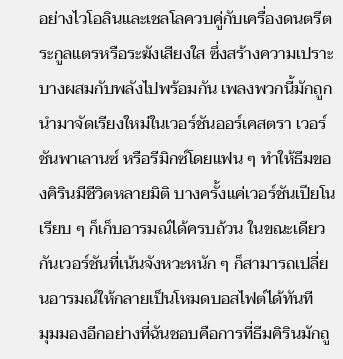อย่างไวโอลินและเชลโลควบคู่กับเครื่องดนตรีตระกูลแตรหรือระฆังเสียงใส ซึ่งสร้างความเปราะบางผสมกับพลังไปพร้อมกัน เพลงพวกนี้มักถูกนำมาจัดเรียงใหม่ในเวอร์ชันออร์เคสตรา เวอร์ชันพาเลานซ์ หรือรีมิกซ์โดยแฟน ๆ ทำให้ธีมของคิรินมีชีวิตหลายมิติ บางครั้งแค่เวอร์ชันเปียโนเรียบ ๆ ก็เก็บอารมณ์ได้ครบถ้วน ในขณะเดียวกันเวอร์ชันที่เน้นจังหวะหนัก ๆ ก็สามารถเปลี่ยนอารมณ์ให้กลายเป็นโหมดบอสไฟต์ได้ทันที
มุมมองอีกอย่างที่ฉันชอบคือการที่ธีมคิรินมักถู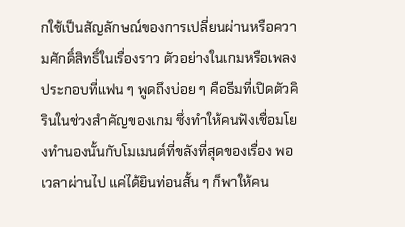กใช้เป็นสัญลักษณ์ของการเปลี่ยนผ่านหรือความศักดิ์สิทธิ์ในเรื่องราว ตัวอย่างในเกมหรือเพลงประกอบที่แฟน ๆ พูดถึงบ่อย ๆ คือธีมที่เปิดตัวคิรินในช่วงสำคัญของเกม ซึ่งทำให้คนฟังเชื่อมโยงทำนองนั้นกับโมเมนต์ที่ขลังที่สุดของเรื่อง พอเวลาผ่านไป แค่ได้ยินท่อนสั้น ๆ ก็พาให้คน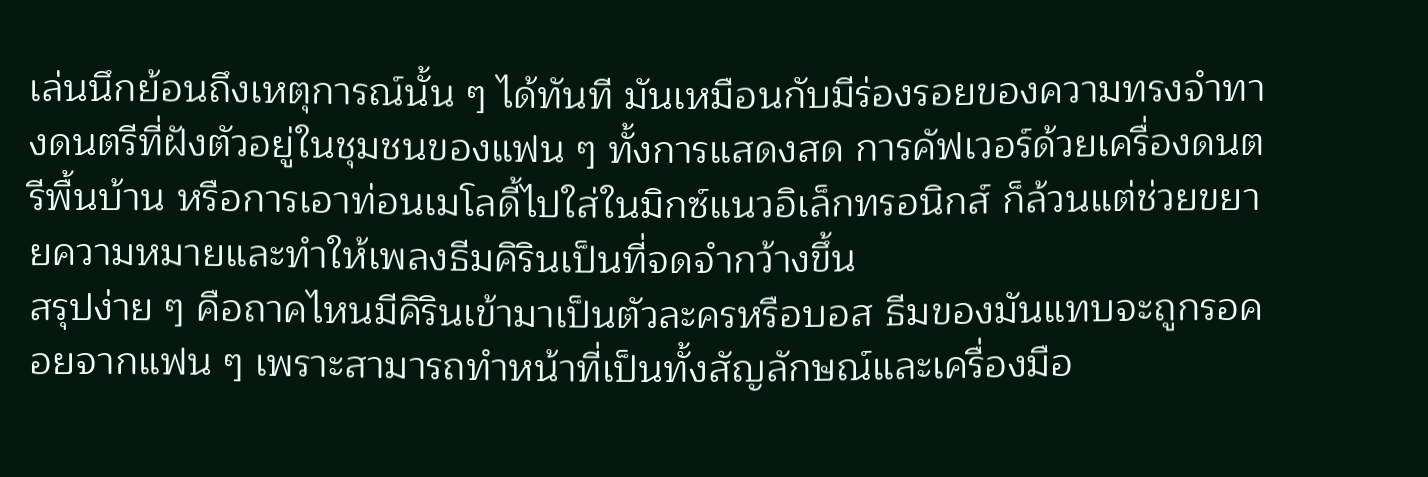เล่นนึกย้อนถึงเหตุการณ์นั้น ๆ ได้ทันที มันเหมือนกับมีร่องรอยของความทรงจำทางดนตรีที่ฝังตัวอยู่ในชุมชนของแฟน ๆ ทั้งการแสดงสด การคัฟเวอร์ด้วยเครื่องดนตรีพื้นบ้าน หรือการเอาท่อนเมโลดี้ไปใส่ในมิกซ์แนวอิเล็กทรอนิกส์ ก็ล้วนแต่ช่วยขยายความหมายและทำให้เพลงธีมคิรินเป็นที่จดจำกว้างขึ้น
สรุปง่าย ๆ คือถาคไหนมีคิรินเข้ามาเป็นตัวละครหรือบอส ธีมของมันแทบจะถูกรอคอยจากแฟน ๆ เพราะสามารถทำหน้าที่เป็นทั้งสัญลักษณ์และเครื่องมือ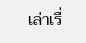เล่าเรื่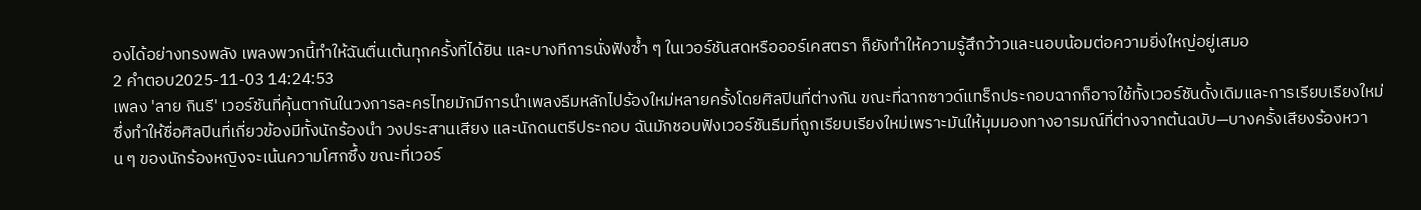องได้อย่างทรงพลัง เพลงพวกนี้ทำให้ฉันตื่นเต้นทุกครั้งที่ได้ยิน และบางทีการนั่งฟังซ้ำ ๆ ในเวอร์ชันสดหรือออร์เคสตรา ก็ยังทำให้ความรู้สึกว้าวและนอบน้อมต่อความยิ่งใหญ่อยู่เสมอ
2 คำตอบ2025-11-03 14:24:53
เพลง 'ลาย กินรี' เวอร์ชันที่คุ้นตากันในวงการละครไทยมักมีการนำเพลงธีมหลักไปร้องใหม่หลายครั้งโดยศิลปินที่ต่างกัน ขณะที่ฉากซาวด์แทร็กประกอบฉากก็อาจใช้ทั้งเวอร์ชันดั้งเดิมและการเรียบเรียงใหม่ ซึ่งทำให้ชื่อศิลปินที่เกี่ยวข้องมีทั้งนักร้องนำ วงประสานเสียง และนักดนตรีประกอบ ฉันมักชอบฟังเวอร์ชันธีมที่ถูกเรียบเรียงใหม่เพราะมันให้มุมมองทางอารมณ์ที่ต่างจากต้นฉบับ—บางครั้งเสียงร้องหวาน ๆ ของนักร้องหญิงจะเน้นความโศกซึ้ง ขณะที่เวอร์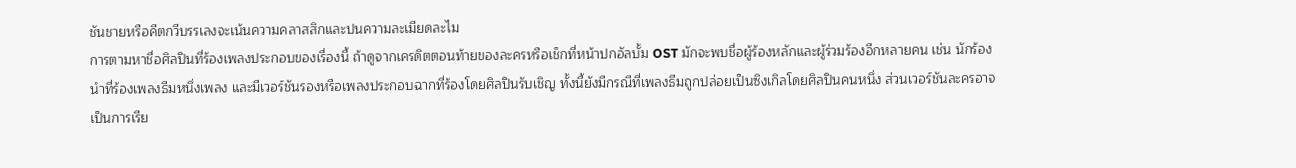ชันชายหรือคีตกวีบรรเลงจะเน้นความคลาสสิกและปนความละเมียดละไม
การตามหาชื่อศิลปินที่ร้องเพลงประกอบของเรื่องนี้ ถ้าดูจากเครดิตตอนท้ายของละครหรือเช็กที่หน้าปกอัลบั้ม OST มักจะพบชื่อผู้ร้องหลักและผู้ร่วมร้องอีกหลายคน เช่น นักร้องนำที่ร้องเพลงธีมหนึ่งเพลง และมีเวอร์ชันรองหรือเพลงประกอบฉากที่ร้องโดยศิลปินรับเชิญ ทั้งนี้ยังมีกรณีที่เพลงธีมถูกปล่อยเป็นซิงเกิลโดยศิลปินคนหนึ่ง ส่วนเวอร์ชันละครอาจเป็นการเรีย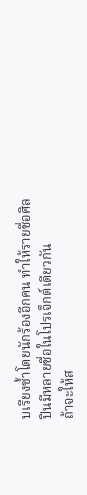บเรียงซ้ำโดยนักร้องอีกคน ทำให้รายชื่อศิลปินมีหลายชื่อในโปรเจ็กต์เดียวกัน
ถ้าจะให้ส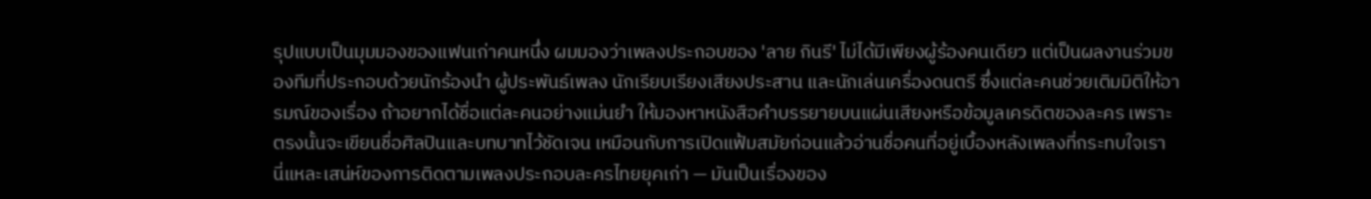รุปแบบเป็นมุมมองของแฟนเก่าคนหนึ่ง ผมมองว่าเพลงประกอบของ 'ลาย กินรี' ไม่ได้มีเพียงผู้ร้องคนเดียว แต่เป็นผลงานร่วมของทีมที่ประกอบด้วยนักร้องนำ ผู้ประพันธ์เพลง นักเรียบเรียงเสียงประสาน และนักเล่นเครื่องดนตรี ซึ่งแต่ละคนช่วยเติมมิติให้อารมณ์ของเรื่อง ถ้าอยากได้ชื่อแต่ละคนอย่างแม่นยำ ให้มองหาหนังสือคำบรรยายบนแผ่นเสียงหรือข้อมูลเครดิตของละคร เพราะตรงนั้นจะเขียนชื่อศิลปินและบทบาทไว้ชัดเจน เหมือนกับการเปิดแฟ้มสมัยก่อนแล้วอ่านชื่อคนที่อยู่เบื้องหลังเพลงที่กระทบใจเรา นี่แหละเสน่ห์ของการติดตามเพลงประกอบละครไทยยุคเก่า — มันเป็นเรื่องของ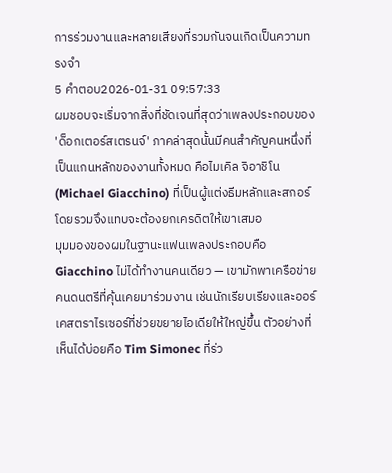การร่วมงานและหลายเสียงที่รวมกันจนเกิดเป็นความทรงจำ
5 คำตอบ2026-01-31 09:57:33
ผมชอบจะเริ่มจากสิ่งที่ชัดเจนที่สุดว่าเพลงประกอบของ 'ด็อกเตอร์สเตรนจ์' ภาคล่าสุดนั้นมีคนสำคัญคนหนึ่งที่เป็นแกนหลักของงานทั้งหมด คือไมเคิล จิอาชิโน (Michael Giacchino) ที่เป็นผู้แต่งธีมหลักและสกอร์โดยรวมจึงแทบจะต้องยกเครดิตให้เขาเสมอ
มุมมองของผมในฐานะแฟนเพลงประกอบคือ Giacchino ไม่ได้ทำงานคนเดียว — เขามักพาเครือข่ายคนดนตรีที่คุ้นเคยมาร่วมงาน เช่นนักเรียบเรียงและออร์เคสตราไรเซอร์ที่ช่วยขยายไอเดียให้ใหญ่ขึ้น ตัวอย่างที่เห็นได้บ่อยคือ Tim Simonec ที่ร่ว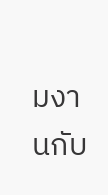มงานกับ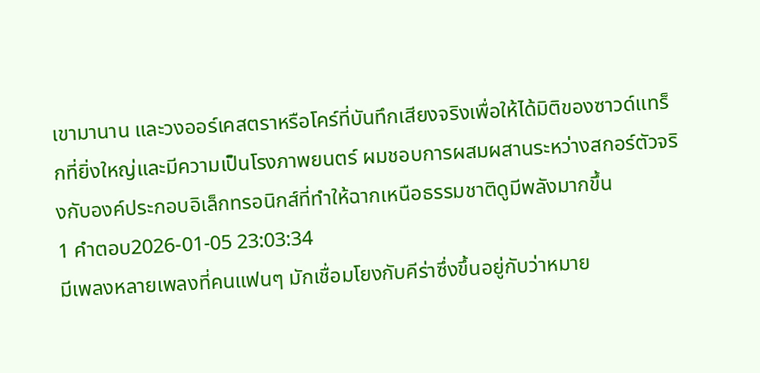เขามานาน และวงออร์เคสตราหรือโคร์ที่บันทึกเสียงจริงเพื่อให้ได้มิติของซาวด์แทร็กที่ยิ่งใหญ่และมีความเป็นโรงภาพยนตร์ ผมชอบการผสมผสานระหว่างสกอร์ตัวจริงกับองค์ประกอบอิเล็กทรอนิกส์ที่ทำให้ฉากเหนือธรรมชาติดูมีพลังมากขึ้น
1 คำตอบ2026-01-05 23:03:34
มีเพลงหลายเพลงที่คนแฟนๆ มักเชื่อมโยงกับคีร่าซึ่งขึ้นอยู่กับว่าหมาย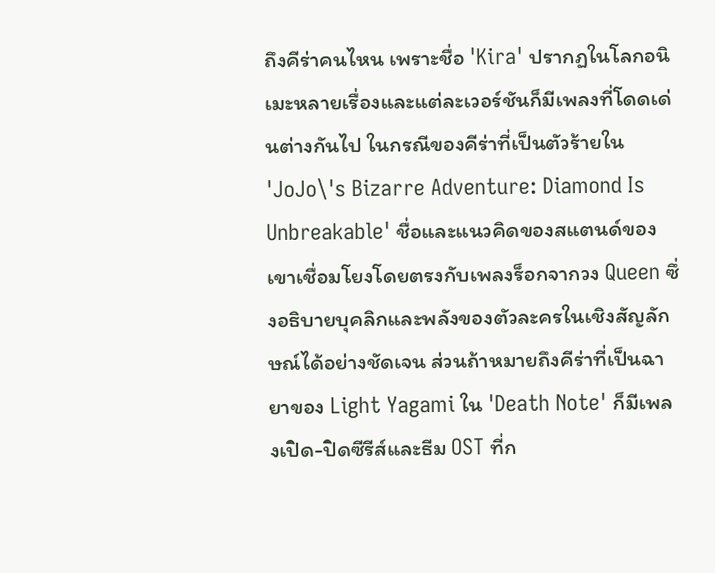ถึงคีร่าคนไหน เพราะชื่อ 'Kira' ปรากฏในโลกอนิเมะหลายเรื่องและแต่ละเวอร์ชันก็มีเพลงที่โดดเด่นต่างกันไป ในกรณีของคีร่าที่เป็นตัวร้ายใน 'JoJo\'s Bizarre Adventure: Diamond Is Unbreakable' ชื่อและแนวคิดของสแตนด์ของเขาเชื่อมโยงโดยตรงกับเพลงร็อกจากวง Queen ซึ่งอธิบายบุคลิกและพลังของตัวละครในเชิงสัญลักษณ์ได้อย่างชัดเจน ส่วนถ้าหมายถึงคีร่าที่เป็นฉายาของ Light Yagami ใน 'Death Note' ก็มีเพลงเปิด-ปิดซีรีส์และธีม OST ที่ก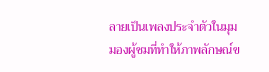ลายเป็นเพลงประจำตัวในมุมมองผู้ชมที่ทำให้ภาพลักษณ์ข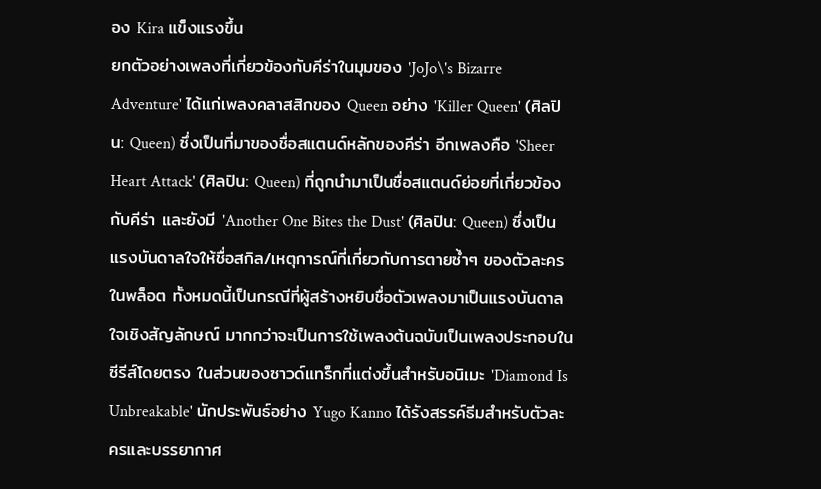อง Kira แข็งแรงขึ้น
ยกตัวอย่างเพลงที่เกี่ยวข้องกับคีร่าในมุมของ 'JoJo\'s Bizarre Adventure' ได้แก่เพลงคลาสสิกของ Queen อย่าง 'Killer Queen' (ศิลปิน: Queen) ซึ่งเป็นที่มาของชื่อสแตนด์หลักของคีร่า อีกเพลงคือ 'Sheer Heart Attack' (ศิลปิน: Queen) ที่ถูกนำมาเป็นชื่อสแตนด์ย่อยที่เกี่ยวข้องกับคีร่า และยังมี 'Another One Bites the Dust' (ศิลปิน: Queen) ซึ่งเป็นแรงบันดาลใจให้ชื่อสกิล/เหตุการณ์ที่เกี่ยวกับการตายซ้ำๆ ของตัวละครในพล็อต ทั้งหมดนี้เป็นกรณีที่ผู้สร้างหยิบชื่อตัวเพลงมาเป็นแรงบันดาลใจเชิงสัญลักษณ์ มากกว่าจะเป็นการใช้เพลงต้นฉบับเป็นเพลงประกอบในซีรีส์โดยตรง ในส่วนของซาวด์แทร็กที่แต่งขึ้นสำหรับอนิเมะ 'Diamond Is Unbreakable' นักประพันธ์อย่าง Yugo Kanno ได้รังสรรค์ธีมสำหรับตัวละครและบรรยากาศ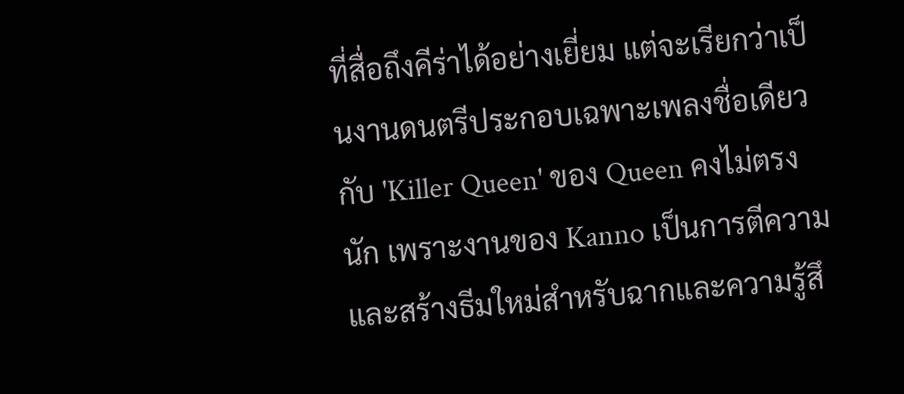ที่สื่อถึงคีร่าได้อย่างเยี่ยม แต่จะเรียกว่าเป็นงานดนตรีประกอบเฉพาะเพลงชื่อเดียวกับ 'Killer Queen' ของ Queen คงไม่ตรงนัก เพราะงานของ Kanno เป็นการตีความและสร้างธีมใหม่สำหรับฉากและความรู้สึ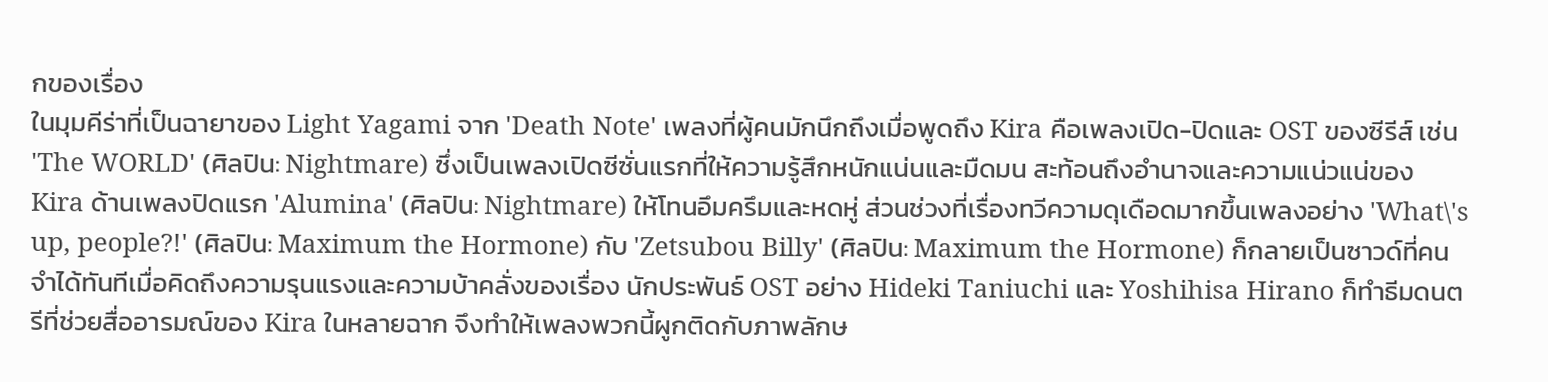กของเรื่อง
ในมุมคีร่าที่เป็นฉายาของ Light Yagami จาก 'Death Note' เพลงที่ผู้คนมักนึกถึงเมื่อพูดถึง Kira คือเพลงเปิด-ปิดและ OST ของซีรีส์ เช่น 'The WORLD' (ศิลปิน: Nightmare) ซึ่งเป็นเพลงเปิดซีซั่นแรกที่ให้ความรู้สึกหนักแน่นและมืดมน สะท้อนถึงอำนาจและความแน่วแน่ของ Kira ด้านเพลงปิดแรก 'Alumina' (ศิลปิน: Nightmare) ให้โทนอึมครึมและหดหู่ ส่วนช่วงที่เรื่องทวีความดุเดือดมากขึ้นเพลงอย่าง 'What\'s up, people?!' (ศิลปิน: Maximum the Hormone) กับ 'Zetsubou Billy' (ศิลปิน: Maximum the Hormone) ก็กลายเป็นซาวด์ที่คนจำได้ทันทีเมื่อคิดถึงความรุนแรงและความบ้าคลั่งของเรื่อง นักประพันธ์ OST อย่าง Hideki Taniuchi และ Yoshihisa Hirano ก็ทำธีมดนตรีที่ช่วยสื่ออารมณ์ของ Kira ในหลายฉาก จึงทำให้เพลงพวกนี้ผูกติดกับภาพลักษ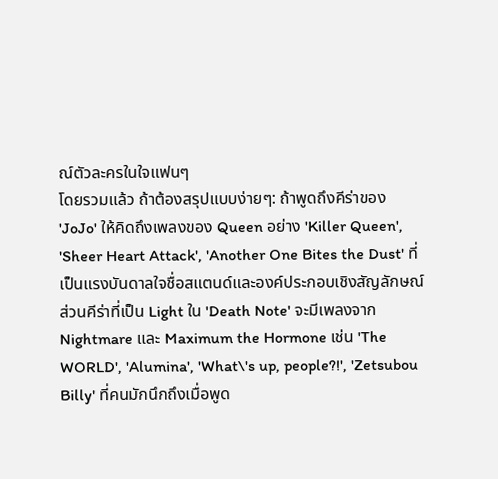ณ์ตัวละครในใจแฟนๆ
โดยรวมแล้ว ถ้าต้องสรุปแบบง่ายๆ: ถ้าพูดถึงคีร่าของ 'JoJo' ให้คิดถึงเพลงของ Queen อย่าง 'Killer Queen', 'Sheer Heart Attack', 'Another One Bites the Dust' ที่เป็นแรงบันดาลใจชื่อสแตนด์และองค์ประกอบเชิงสัญลักษณ์ ส่วนคีร่าที่เป็น Light ใน 'Death Note' จะมีเพลงจาก Nightmare และ Maximum the Hormone เช่น 'The WORLD', 'Alumina', 'What\'s up, people?!', 'Zetsubou Billy' ที่คนมักนึกถึงเมื่อพูด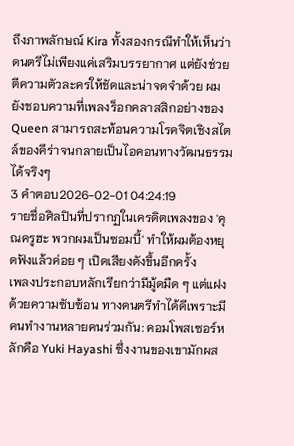ถึงภาพลักษณ์ Kira ทั้งสองกรณีทำให้เห็นว่าดนตรีไม่เพียงแค่เสริมบรรยากาศ แต่ยังช่วยตีความตัวละครให้ชัดและน่าจดจำด้วย ผมยังชอบความที่เพลงร็อกคลาสสิกอย่างของ Queen สามารถสะท้อนความโรคจิตเชิงสไตล์ของคีร่าจนกลายเป็นไอคอนทางวัฒนธรรมได้จริงๆ
3 คำตอบ2026-02-01 04:24:19
รายชื่อศิลปินที่ปรากฏในเครดิตเพลงของ 'คุณครูฮะ พวกผมเป็นซอมบี้' ทำให้ผมต้องหยุดฟังแล้วค่อย ๆ เปิดเสียงดังขึ้นอีกครั้ง
เพลงประกอบหลักเรียกว่ามีมู้ดมืด ๆ แต่แฝงด้วยความซับซ้อน ทางดนตรีทำได้ดีเพราะมีคนทำงานหลายคนร่วมกัน: คอมโพสเซอร์หลักคือ Yuki Hayashi ซึ่งงานของเขามักผส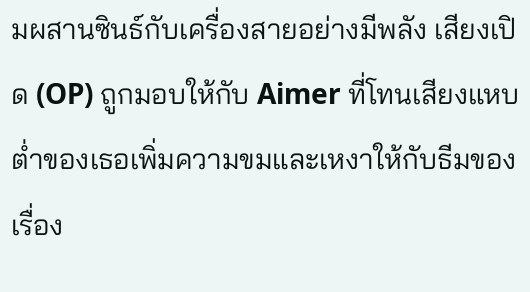มผสานซินธ์กับเครื่องสายอย่างมีพลัง เสียงเปิด (OP) ถูกมอบให้กับ Aimer ที่โทนเสียงแหบต่ำของเธอเพิ่มความขมและเหงาให้กับธีมของเรื่อง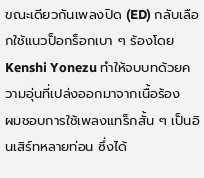ขณะเดียวกันเพลงปิด (ED) กลับเลือกใช้แนวป็อกร็อกเบา ๆ ร้องโดย Kenshi Yonezu ทำให้จบบทด้วยความอุ่นที่เปล่งออกมาจากเนื้อร้อง
ผมชอบการใช้เพลงแทร็กสั้น ๆ เป็นอินเสิร์ทหลายท่อน ซึ่งได้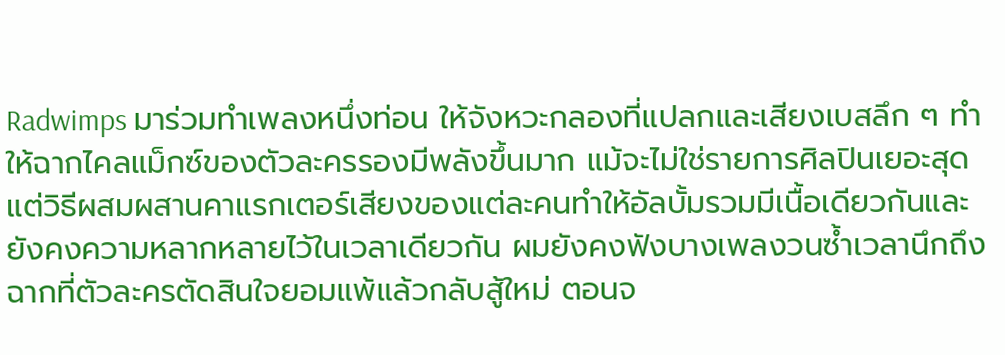Radwimps มาร่วมทำเพลงหนึ่งท่อน ให้จังหวะกลองที่แปลกและเสียงเบสลึก ๆ ทำให้ฉากไคลแม็กซ์ของตัวละครรองมีพลังขึ้นมาก แม้จะไม่ใช่รายการศิลปินเยอะสุด แต่วิธีผสมผสานคาแรกเตอร์เสียงของแต่ละคนทำให้อัลบั้มรวมมีเนื้อเดียวกันและยังคงความหลากหลายไว้ในเวลาเดียวกัน ผมยังคงฟังบางเพลงวนซ้ำเวลานึกถึงฉากที่ตัวละครตัดสินใจยอมแพ้แล้วกลับสู้ใหม่ ตอนจ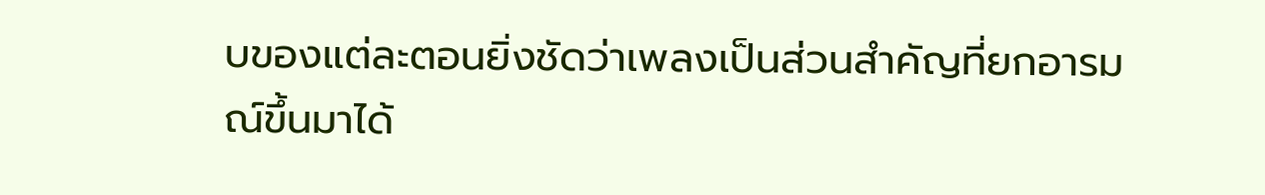บของแต่ละตอนยิ่งชัดว่าเพลงเป็นส่วนสำคัญที่ยกอารมณ์ขึ้นมาได้